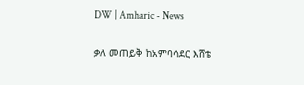DW | Amharic - News

ቃለ መጠይቅ ከአምባሳደር እሸቴ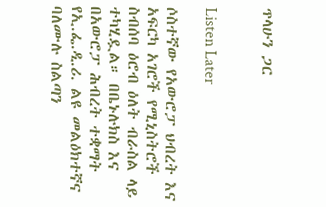ጥላሁን ጋር


Listen Later

ሶስተኛው የአውሮፓ ህብረት እና አፍርካ አገሮች የሚኒስትሮች ስብሰባ ዕሮብ ዕለት ብራስል ላይ ተካሂዷል። በቤኑሉክስ እና በአውሮፓ ሕብረት ተቋማት የኢ.ፌ.ዲ.ሪ. ልዩ መልዕክተኛና ባለሙሉ ስልጣን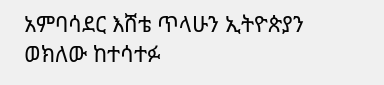አምባሳደር እሸቴ ጥላሁን ኢትዮጵያን ወክለው ከተሳተፉ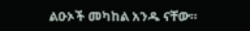ልዑኦች መካከል አንዱ ናቸው።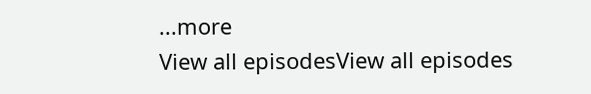...more
View all episodesView all episodes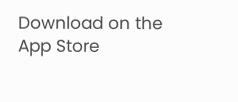Download on the App Store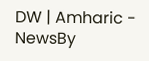DW | Amharic - NewsBy